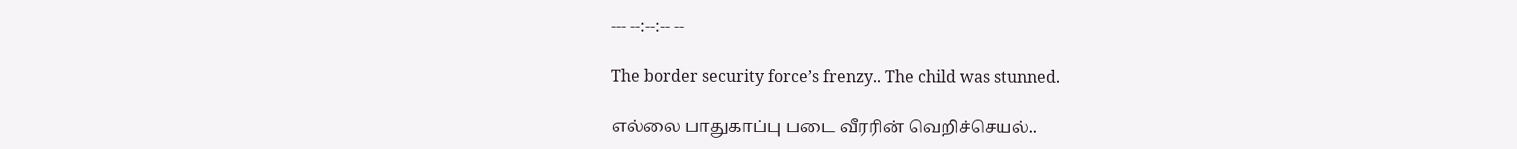--- --:--:-- --

The border security force’s frenzy.. The child was stunned.

எல்லை பாதுகாப்பு படை வீரரின் வெறிச்செயல்..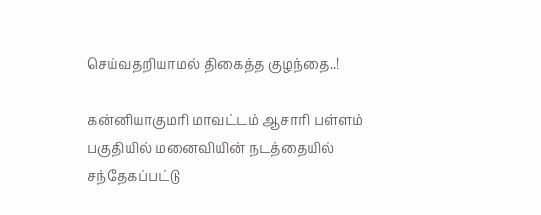செய்வதறியாமல் திகைத்த குழந்தை..!

கன்னியாகுமரி மாவட்டம் ஆசாரி பள்ளம் பகுதியில் மனைவியின் நடத்தையில் சந்தேகப்பட்டு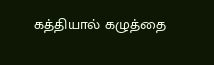கத்தியால் கழுத்தை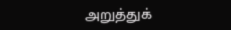அறுத்துக்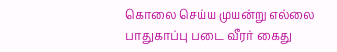கொலை செய்ய முயன்று எல்லை பாதுகாப்பு படை வீரர் கைது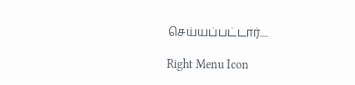செய்யப்பட்டார்....

Right Menu Icon